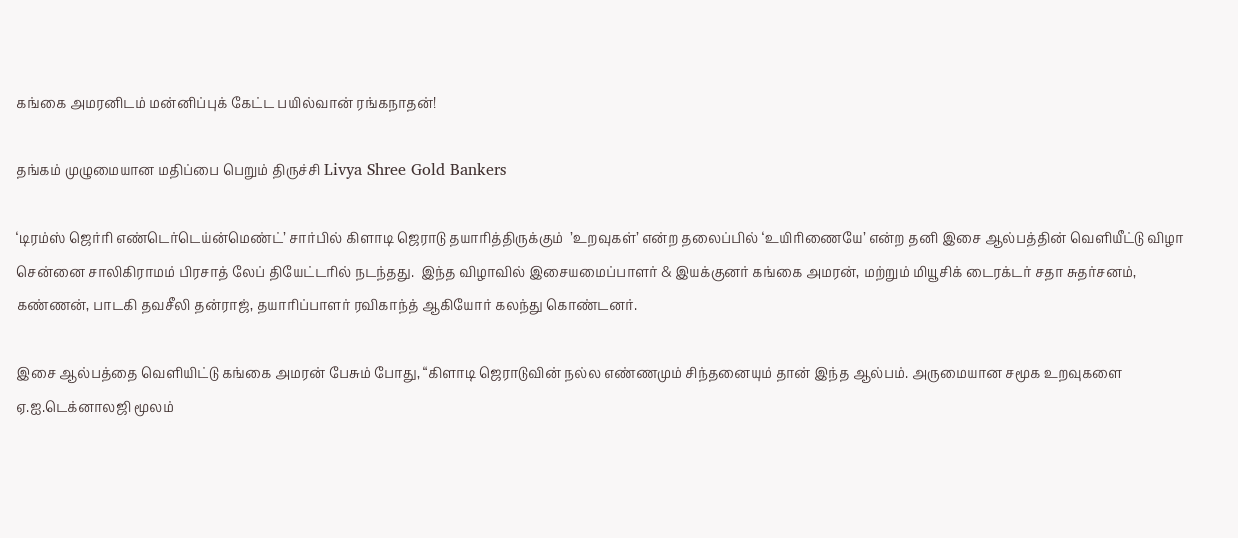கங்கை அமரனிடம் மன்னிப்புக் கேட்ட பயில்வான் ரங்கநாதன்!

தங்கம் முழுமையான மதிப்பை பெறும் திருச்சி Livya Shree Gold Bankers

‘டிரம்ஸ் ஜெர்ரி எண்டெர்டெய்ன்மெண்ட்’ சார்பில் கிளாடி ஜெராடு தயாரித்திருக்கும்  ’உறவுகள்’ என்ற தலைப்பில் ‘உயிரிணையே’ என்ற தனி இசை ஆல்பத்தின் வெளியீட்டு விழா சென்னை சாலிகிராமம் பிரசாத் லேப் தியேட்டரில் நடந்தது.  இந்த விழாவில் இசையமைப்பாளர் & இயக்குனர் கங்கை அமரன், மற்றும் மியூசிக் டைரக்டர் சதா சுதர்சனம், கண்ணன், பாடகி தவசீலி தன்ராஜ், தயாரிப்பாளர் ரவிகாந்த் ஆகியோர் கலந்து கொண்டனர்.

இசை ஆல்பத்தை வெளியிட்டு கங்கை அமரன் பேசும் போது, “கிளாடி ஜெராடுவின் நல்ல எண்ணமும் சிந்தனையும் தான் இந்த ஆல்பம். அருமையான சமூக உறவுகளை ஏ.ஐ.டெக்னாலஜி மூலம்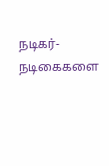நடிகர்-நடிகைகளை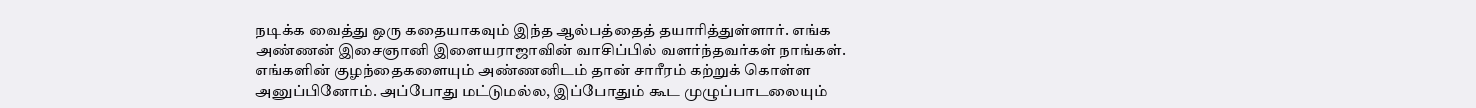நடிக்க வைத்து ஒரு கதையாகவும் இந்த ஆல்பத்தைத் தயாரித்துள்ளார். எங்க அண்ணன் இசைஞானி இளையராஜாவின் வாசிப்பில் வளர்ந்தவர்கள் நாங்கள்.  எங்களின் குழந்தைகளையும் அண்ணனிடம் தான் சாரீரம் கற்றுக் கொள்ள அனுப்பினோம். அப்போது மட்டுமல்ல, இப்போதும் கூட முழுப்பாடலையும்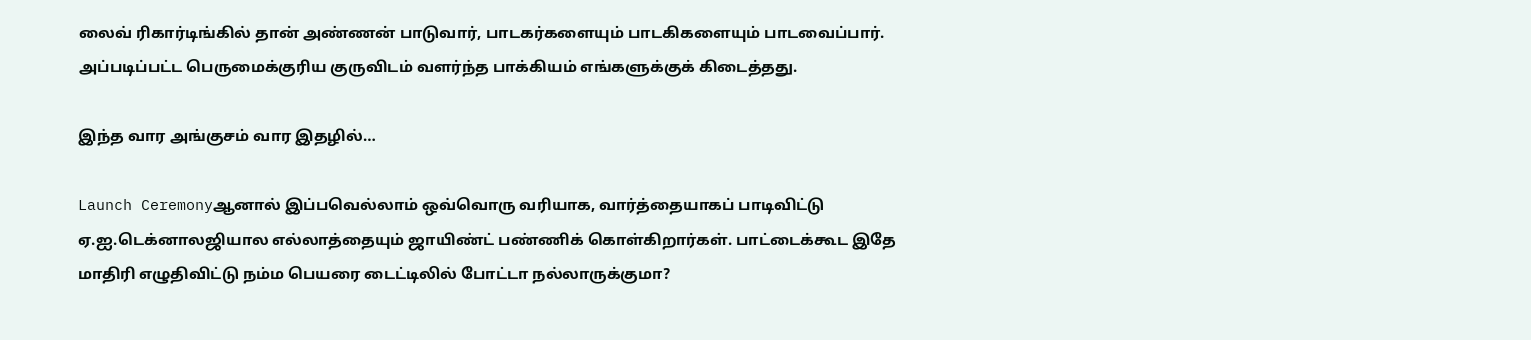லைவ் ரிகார்டிங்கில் தான் அண்ணன் பாடுவார், பாடகர்களையும் பாடகிகளையும் பாடவைப்பார்.  அப்படிப்பட்ட பெருமைக்குரிய குருவிடம் வளர்ந்த பாக்கியம் எங்களுக்குக் கிடைத்தது.

இந்த வார அங்குசம் வார இதழில்…

Launch Ceremonyஆனால் இப்பவெல்லாம் ஒவ்வொரு வரியாக, வார்த்தையாகப் பாடிவிட்டு ஏ.ஐ.டெக்னாலஜியால எல்லாத்தையும் ஜாயிண்ட் பண்ணிக் கொள்கிறார்கள். பாட்டைக்கூட இதே மாதிரி எழுதிவிட்டு நம்ம பெயரை டைட்டிலில் போட்டா நல்லாருக்குமா?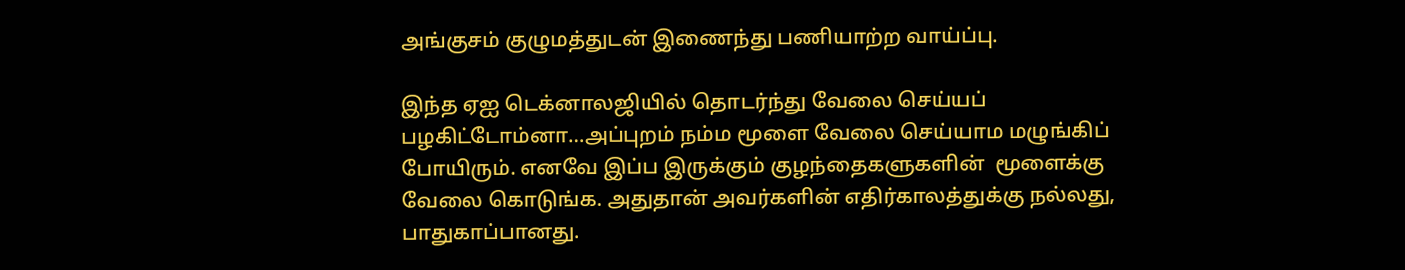அங்குசம் குழுமத்துடன் இணைந்து பணியாற்ற வாய்ப்பு.

இந்த ஏஐ டெக்னாலஜியில் தொடர்ந்து வேலை செய்யப் பழகிட்டோம்னா…அப்புறம் நம்ம மூளை வேலை செய்யாம மழுங்கிப் போயிரும். எனவே இப்ப இருக்கும் குழந்தைகளுகளின்  மூளைக்கு வேலை கொடுங்க. அதுதான் அவர்களின் எதிர்காலத்துக்கு நல்லது, பாதுகாப்பானது.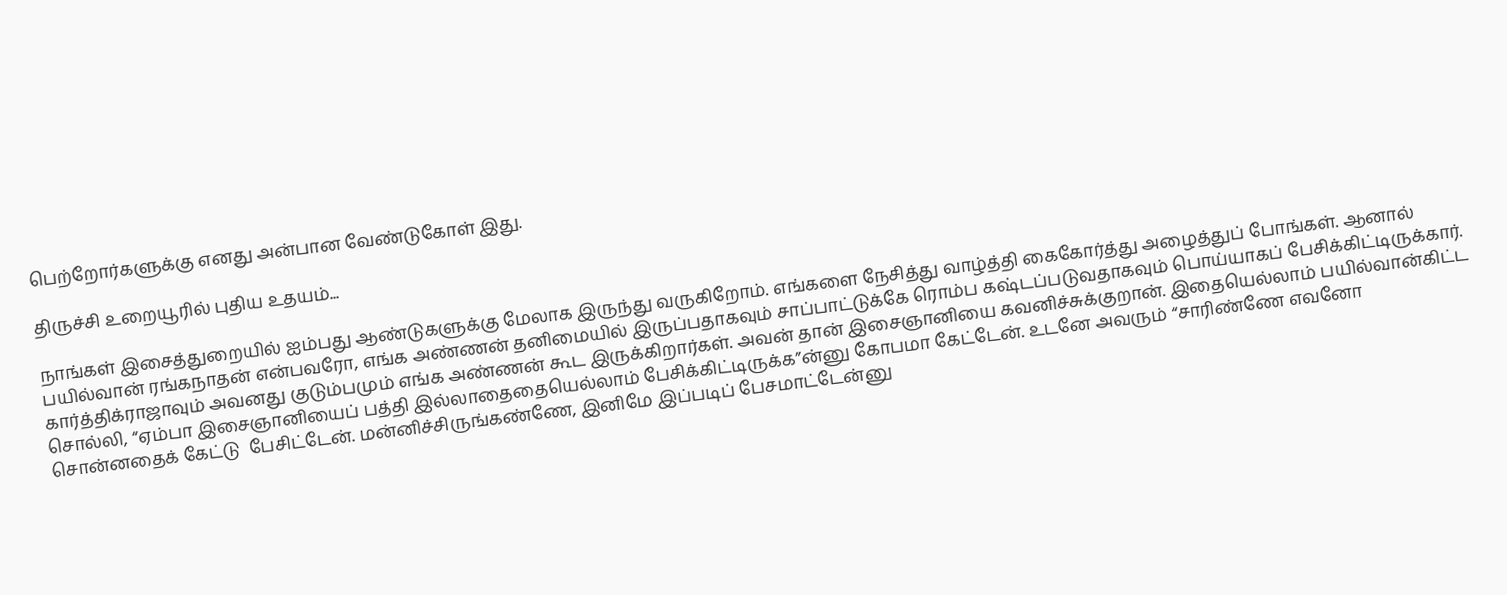பெற்றோர்களுக்கு எனது அன்பான வேண்டுகோள் இது.

திருச்சி உறையூரில் புதிய உதயம்...

நாங்கள் இசைத்துறையில் ஐம்பது ஆண்டுகளுக்கு மேலாக இருந்து வருகிறோம். எங்களை நேசித்து வாழ்த்தி கைகோர்த்து அழைத்துப் போங்கள். ஆனால் பயில்வான் ரங்கநாதன் என்பவரோ, எங்க அண்ணன் தனிமையில் இருப்பதாகவும் சாப்பாட்டுக்கே ரொம்ப கஷ்டப்படுவதாகவும் பொய்யாகப் பேசிக்கிட்டிருக்கார். கார்த்திக்ராஜாவும் அவனது குடும்பமும் எங்க அண்ணன் கூட இருக்கிறார்கள். அவன் தான் இசைஞானியை கவனிச்சுக்குறான். இதையெல்லாம் பயில்வான்கிட்ட சொல்லி, “ஏம்பா இசைஞானியைப் பத்தி இல்லாதைதையெல்லாம் பேசிக்கிட்டிருக்க”ன்னு கோபமா கேட்டேன். உடனே அவரும் “சாரிண்ணே எவனோ சொன்னதைக் கேட்டு  பேசிட்டேன். மன்னிச்சிருங்கண்ணே, இனிமே இப்படிப் பேசமாட்டேன்னு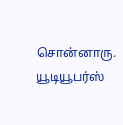சொன்னாரு. யூடியூபர்ஸ்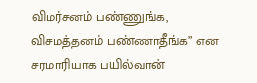விமர்சனம் பண்ணுங்க, விசமத்தனம் பண்ணாதீங்க” என சரமாரியாக பயில்வான்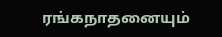ரங்கநாதனையும்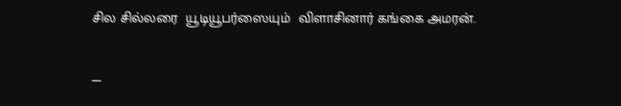சில சில்லரை  யூடியூபர்ஸையும்  விளாசினார் கங்கை அமரன்.

—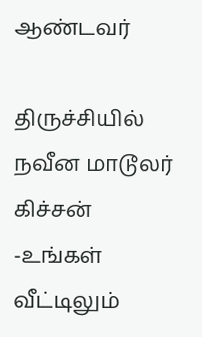ஆண்டவர்

திருச்சியில் நவீன மாடூலர் கிச்சன் -உங்கள் வீட்டிலும்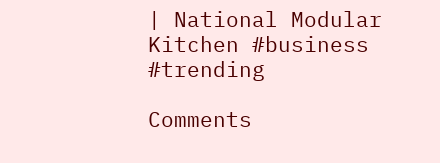| National Modular Kitchen #business #trending

Comments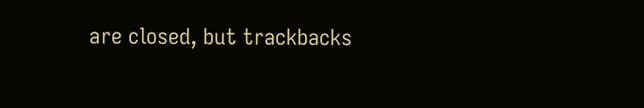are closed, but trackbacks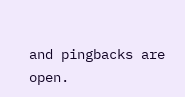and pingbacks are open.